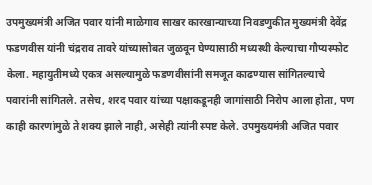उपमुख्यमंत्री अजित पवार यांनी माळेगाव साखर कारखान्याच्या निवडणुकीत मुख्यमंत्री देवेंद्र फडणवीस यांनी चंद्रराव तावरे यांच्यासोबत जुळवून घेण्यासाठी मध्यस्थी केल्याचा गौप्यस्फोट केला. महायुतीमध्ये एकत्र असल्यामुळे फडणवीसांनी समजूत काढण्यास सांगितल्याचे पवारांनी सांगितले. तसेच, शरद पवार यांच्या पक्षाकडूनही जागांसाठी निरोप आला होता, पण काही कारणांमुळे ते शक्य झाले नाही, असेही त्यांनी स्पष्ट केले. उपमुख्यमंत्री अजित पवार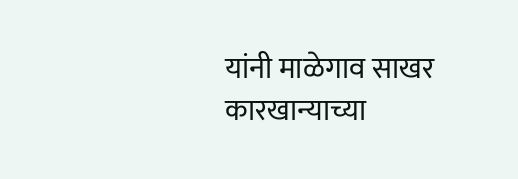यांनी माळेगाव साखर कारखान्याच्या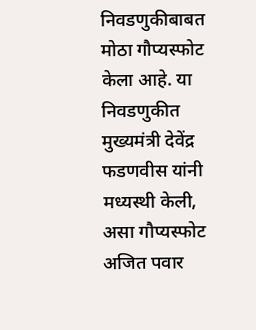निवडणुकीबाबत मोठा गौप्यस्फोट केला आहे. या निवडणुकीत मुख्यमंत्री देवेंद्र फडणवीस यांनी मध्यस्थी केली, असा गौप्यस्फोट अजित पवार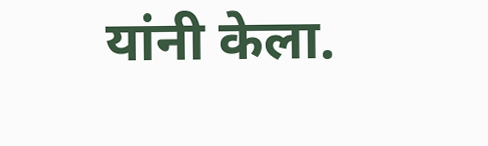यांनी केला.